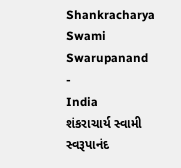Shankracharya Swami Swarupanand
-
India
શંકરાચાર્ય સ્વામી સ્વરૂપાનંદ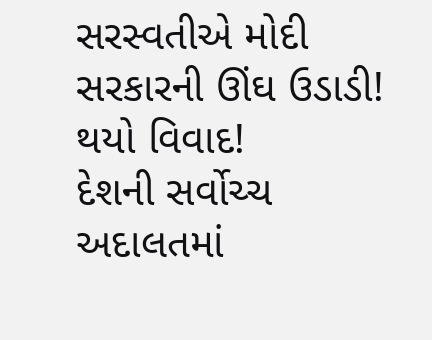સરસ્વતીએ મોદી સરકારની ઊંઘ ઉડાડી! થયો વિવાદ!
દેશની સર્વોચ્ચ અદાલતમાં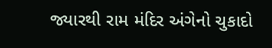જ્યારથી રામ મંદિર અંગેનો ચુકાદો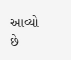આવ્યો છે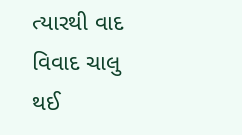ત્યારથી વાદ વિવાદ ચાલુ થઈ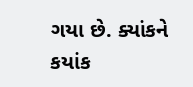ગયા છે. ક્યાંકને કયાંક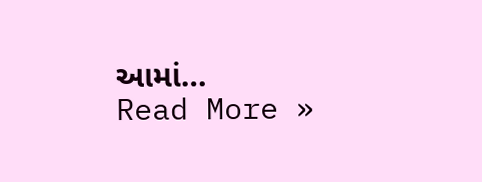આમાં…
Read More »